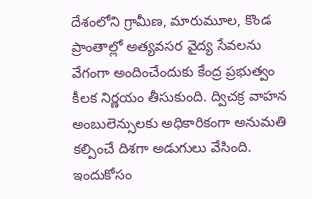దేశంలోని గ్రామీణ, మారుమూల, కొండ ప్రాంతాల్లో అత్యవసర వైద్య సేవలను వేగంగా అందించేందుకు కేంద్ర ప్రభుత్వం కీలక నిర్ణయం తీసుకుంది. ద్విచక్ర వాహన అంబులెన్సులకు అధికారికంగా అనుమతి కల్పించే దిశగా అడుగులు వేసింది. ఇందుకోసం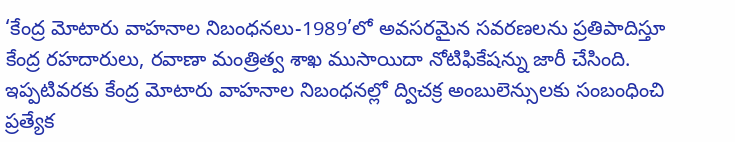‘కేంద్ర మోటారు వాహనాల నిబంధనలు-1989’లో అవసరమైన సవరణలను ప్రతిపాదిస్తూ కేంద్ర రహదారులు, రవాణా మంత్రిత్వ శాఖ ముసాయిదా నోటిఫికేషన్ను జారీ చేసింది.
ఇప్పటివరకు కేంద్ర మోటారు వాహనాల నిబంధనల్లో ద్విచక్ర అంబులెన్సులకు సంబంధించి ప్రత్యేక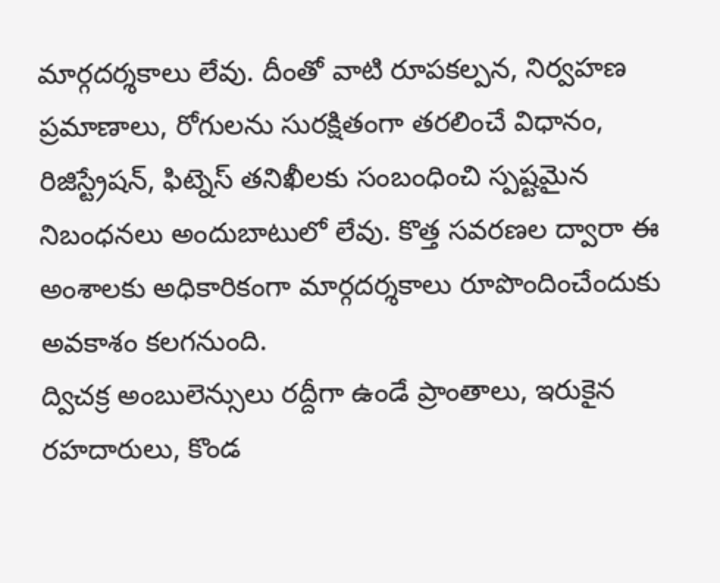మార్గదర్శకాలు లేవు. దీంతో వాటి రూపకల్పన, నిర్వహణ ప్రమాణాలు, రోగులను సురక్షితంగా తరలించే విధానం, రిజిస్ట్రేషన్, ఫిట్నెస్ తనిఖీలకు సంబంధించి స్పష్టమైన నిబంధనలు అందుబాటులో లేవు. కొత్త సవరణల ద్వారా ఈ అంశాలకు అధికారికంగా మార్గదర్శకాలు రూపొందించేందుకు అవకాశం కలగనుంది.
ద్విచక్ర అంబులెన్సులు రద్దీగా ఉండే ప్రాంతాలు, ఇరుకైన రహదారులు, కొండ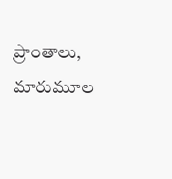ప్రాంతాలు, మారుమూల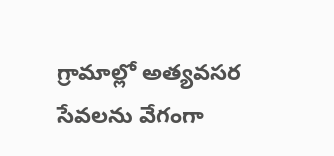గ్రామాల్లో అత్యవసర సేవలను వేగంగా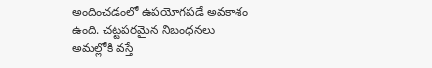అందించడంలో ఉపయోగపడే అవకాశం ఉంది. చట్టపరమైన నిబంధనలు అమల్లోకి వస్తే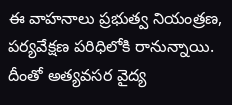ఈ వాహనాలు ప్రభుత్వ నియంత్రణ, పర్యవేక్షణ పరిధిలోకి రానున్నాయి. దీంతో అత్యవసర వైద్య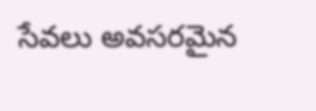సేవలు అవసరమైన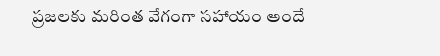ప్రజలకు మరింత వేగంగా సహాయం అందే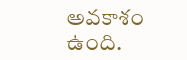అవకాశం ఉంది.